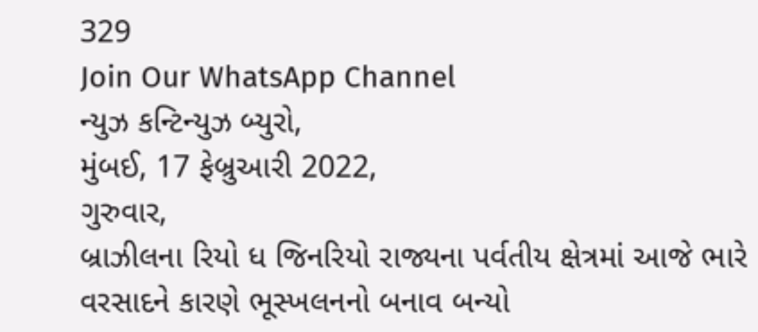329
Join Our WhatsApp Channel
ન્યુઝ કન્ટિન્યુઝ બ્યુરો,
મુંબઈ, 17 ફેબ્રુઆરી 2022,
ગુરુવાર,
બ્રાઝીલના રિયો ધ જિનરિયો રાજ્યના પર્વતીય ક્ષેત્રમાં આજે ભારે વરસાદને કારણે ભૂસ્ખલનનો બનાવ બન્યો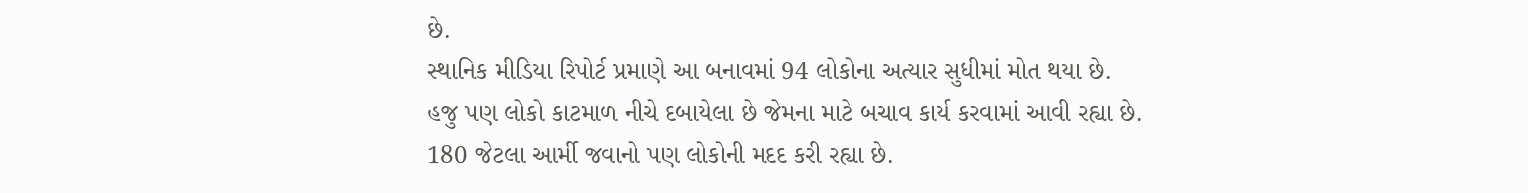છે.
સ્થાનિક મીડિયા રિપોર્ટ પ્રમાણે આ બનાવમાં 94 લોકોના અત્યાર સુધીમાં મોત થયા છે.
હજુ પણ લોકો કાટમાળ નીચે દબાયેલા છે જેમના માટે બચાવ કાર્ય કરવામાં આવી રહ્યા છે.
180 જેટલા આર્મી જવાનો પણ લોકોની મદદ કરી રહ્યા છે.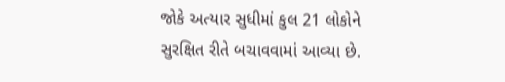જોકે અત્યાર સુધીમાં કુલ 21 લોકોને સુરક્ષિત રીતે બચાવવામાં આવ્યા છે.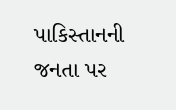પાકિસ્તાનની જનતા પર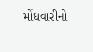મોંધવારીનો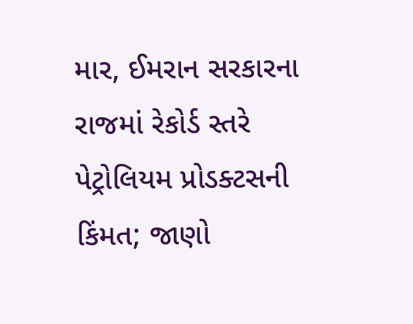માર, ઈમરાન સરકારના રાજમાં રેકોર્ડ સ્તરે પેટ્રોલિયમ પ્રોડક્ટસની કિંમત; જાણો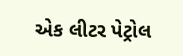એક લીટર પેટ્રોલ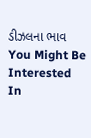ડીઝલના ભાવ
You Might Be Interested In